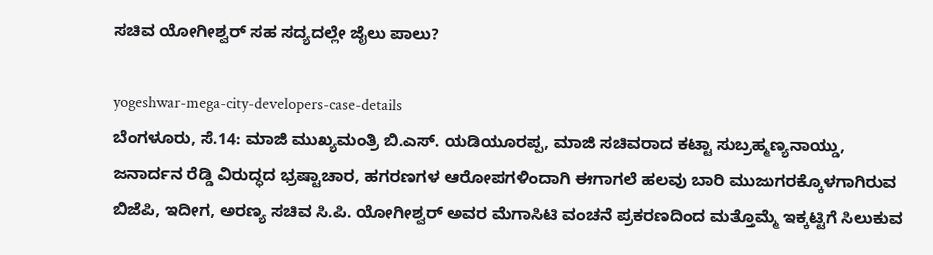ಸಚಿವ ಯೋಗೀಶ್ವರ್ ಸಹ ಸದ್ಯದಲ್ಲೇ ಜೈಲು ಪಾಲು?

yogeshwar-mega-city-developers-case-details
ಬೆಂಗಳೂರು, ಸೆ.14: ಮಾಜಿ ಮುಖ್ಯಮಂತ್ರಿ ಬಿ.ಎಸ್. ಯಡಿಯೂರಪ್ಪ, ಮಾಜಿ ಸಚಿವರಾದ ಕಟ್ಟಾ ಸುಬ್ರಹ್ಮಣ್ಯನಾಯ್ಡು, ಜನಾರ್ದನ ರೆಡ್ಡಿ ವಿರುದ್ಧದ ಭ್ರಷ್ಟಾಚಾರ, ಹಗರಣಗಳ ಆರೋಪಗಳಿಂದಾಗಿ ಈಗಾಗಲೆ ಹಲವು ಬಾರಿ ಮುಜುಗರಕ್ಕೊಳಗಾಗಿರುವ ಬಿಜೆಪಿ, ಇದೀಗ, ಅರಣ್ಯ ಸಚಿವ ಸಿ.ಪಿ. ಯೋಗೀಶ್ವರ್ ಅವರ ಮೆಗಾಸಿಟಿ ವಂಚನೆ ಪ್ರಕರಣದಿಂದ ಮತ್ತೊಮ್ಮೆ ಇಕ್ಕಟ್ಟಿಗೆ ಸಿಲುಕುವ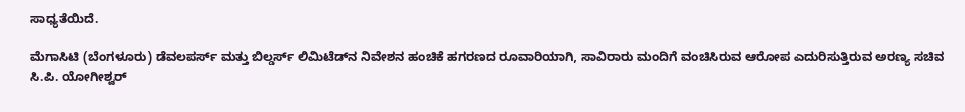ಸಾಧ್ಯತೆಯಿದೆ.

ಮೆಗಾಸಿಟಿ (ಬೆಂಗಳೂರು) ಡೆವಲಪರ್ಸ್‌ ಮತ್ತು ಬಿಲ್ಡರ್ಸ್‌ ಲಿಮಿಟೆಡ್‌ನ ನಿವೇಶನ ಹಂಚಿಕೆ ಹಗರಣದ ರೂವಾರಿಯಾಗಿ, ಸಾವಿರಾರು ಮಂದಿಗೆ ವಂಚಿಸಿರುವ ಆರೋಪ ಎದುರಿಸುತ್ತಿರುವ ಅರಣ್ಯ ಸಚಿವ ಸಿ.ಪಿ. ಯೋಗೀಶ್ವರ್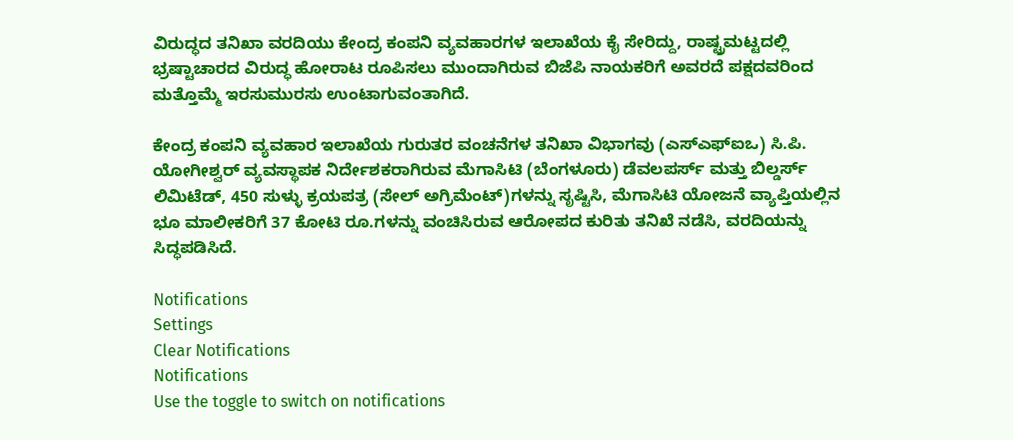ವಿರುದ್ಧದ ತನಿಖಾ ವರದಿಯು ಕೇಂದ್ರ ಕಂಪನಿ ವ್ಯವಹಾರಗಳ ಇಲಾಖೆಯ ಕೈ ಸೇರಿದ್ದು, ರಾಷ್ಟ್ರಮಟ್ಟದಲ್ಲಿ ಭ್ರಷ್ಟಾಚಾರದ ವಿರುದ್ಧ ಹೋರಾಟ ರೂಪಿಸಲು ಮುಂದಾಗಿರುವ ಬಿಜೆಪಿ ನಾಯಕರಿಗೆ ಅವರದೆ ಪಕ್ಷದವರಿಂದ ಮತ್ತೊಮ್ಮೆ ಇರಸುಮುರಸು ಉಂಟಾಗುವಂತಾಗಿದೆ.

ಕೇಂದ್ರ ಕಂಪನಿ ವ್ಯವಹಾರ ಇಲಾಖೆಯ ಗುರುತರ ವಂಚನೆಗಳ ತನಿಖಾ ವಿಭಾಗವು (ಎಸ್‌ಎಫ್‌ಐಒ) ಸಿ.ಪಿ. ಯೋಗೀಶ್ವರ್ ವ್ಯವಸ್ಥಾಪಕ ನಿರ್ದೇಶಕರಾಗಿರುವ ಮೆಗಾಸಿಟಿ (ಬೆಂಗಳೂರು) ಡೆವಲಪರ್ಸ್‌ ಮತ್ತು ಬಿಲ್ಡರ್ಸ್‌ ಲಿಮಿಟೆಡ್, 450 ಸುಳ್ಳು ಕ್ರಯಪತ್ರ (ಸೇಲ್ ಅಗ್ರಿಮೆಂಟ್)ಗಳನ್ನು ಸೃಷ್ಟಿಸಿ, ಮೆಗಾಸಿಟಿ ಯೋಜನೆ ವ್ಯಾಪ್ತಿಯಲ್ಲಿನ ಭೂ ಮಾಲೀಕರಿಗೆ 37 ಕೋಟಿ ರೂ.ಗಳನ್ನು ವಂಚಿಸಿರುವ ಆರೋಪದ ಕುರಿತು ತನಿಖೆ ನಡೆಸಿ, ವರದಿಯನ್ನು ಸಿದ್ಧಪಡಿಸಿದೆ.

Notifications
Settings
Clear Notifications
Notifications
Use the toggle to switch on notifications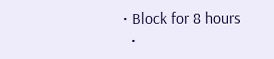• Block for 8 hours
  •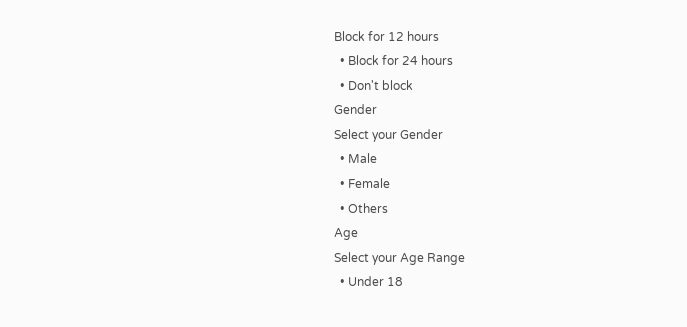Block for 12 hours
  • Block for 24 hours
  • Don't block
Gender
Select your Gender
  • Male
  • Female
  • Others
Age
Select your Age Range
  • Under 18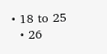• 18 to 25
  • 26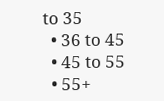to 35
  • 36 to 45
  • 45 to 55
  • 55+